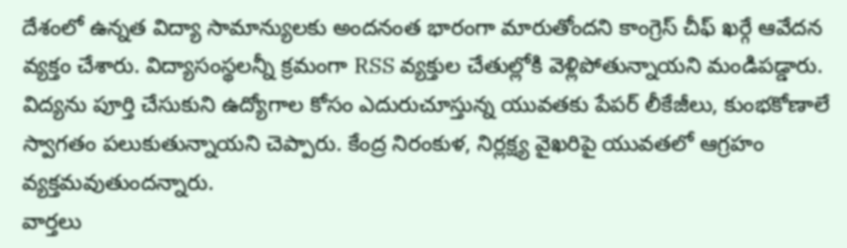దేశంలో ఉన్నత విద్యా సామాన్యులకు అందనంత భారంగా మారుతోందని కాంగ్రెస్ చీఫ్ ఖర్గే ఆవేదన వ్యక్తం చేశారు. విద్యాసంస్థలన్నీ క్రమంగా RSS వ్యక్తుల చేతుల్లోకి వెళ్లిపోతున్నాయని మండిపడ్డారు. విద్యను పూర్తి చేసుకుని ఉద్యోగాల కోసం ఎదురుచూస్తున్న యువతకు పేపర్ లీకేజీలు, కుంభకోణాలే స్వాగతం పలుకుతున్నాయని చెప్పారు. కేంద్ర నిరంకుళ, నిర్లక్ష్య వైఖరిపై యువతలో ఆగ్రహం వ్యక్తమవుతుందన్నారు.
వార్తలు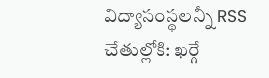విద్యాసంస్థలన్నీ RSS చేతుల్లోకి: ఖర్గే